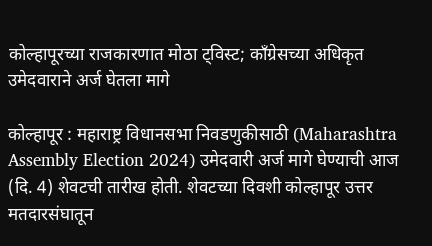कोल्हापूरच्या राजकारणात मोठा ट्विस्ट; काँग्रेसच्या अधिकृत उमेदवाराने अर्ज घेतला मागे

कोल्हापूर : महाराष्ट्र विधानसभा निवडणुकीसाठी (Maharashtra Assembly Election 2024) उमेदवारी अर्ज मागे घेण्याची आज (दि. 4) शेवटची तारीख होती. शेवटच्या दिवशी कोल्हापूर उत्तर मतदारसंघातून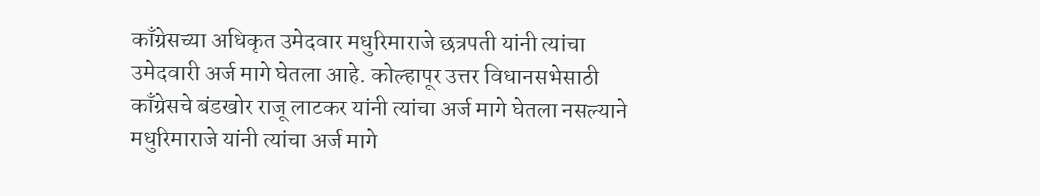काँग्रेसच्या अधिकृत उमेदवार मधुरिमाराजे छत्रपती यांनी त्यांचा उमेदवारी अर्ज मागे घेतला आहे. कोल्हापूर उत्तर विधानसभेसाठी काँग्रेसचे बंडखोर राजू लाटकर यांनी त्यांचा अर्ज मागे घेतला नसल्याने मधुरिमाराजे यांनी त्यांचा अर्ज मागे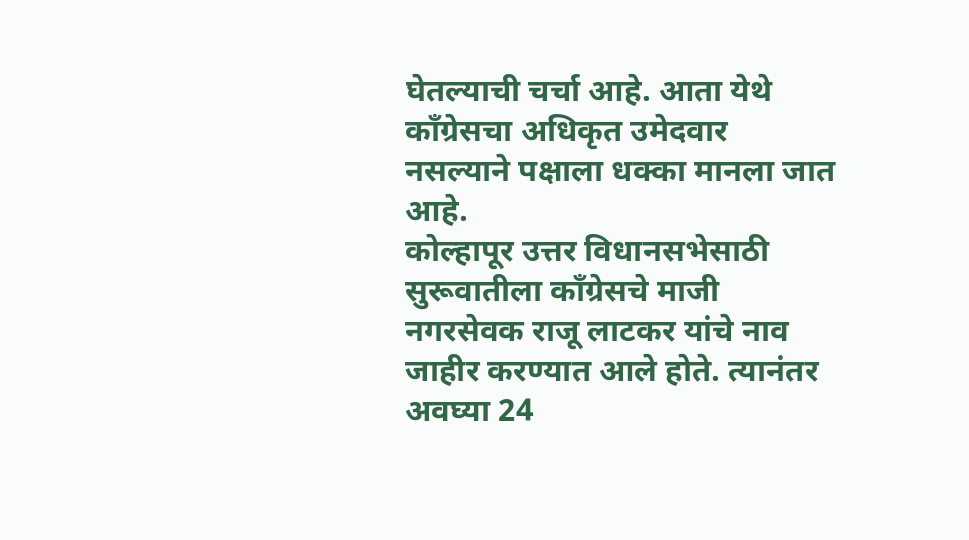घेतल्याची चर्चा आहे. आता येथे काँग्रेसचा अधिकृत उमेदवार नसल्याने पक्षाला धक्का मानला जात आहे.
कोल्हापूर उत्तर विधानसभेसाठी सुरूवातीला काँग्रेसचे माजी नगरसेवक राजू लाटकर यांचे नाव जाहीर करण्यात आले होते. त्यानंतर अवघ्या 24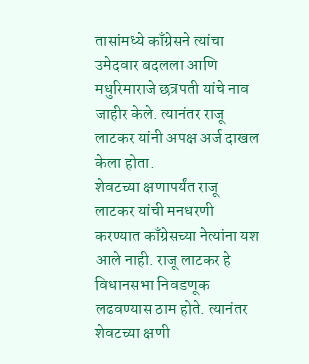तासांमध्ये काँग्रेसने त्यांचा उमेदवार बदलला आणि मधुरिमाराजे छत्रपती यांचे नाव जाहीर केले. त्यानंतर राजू लाटकर यांनी अपक्ष अर्ज दाखल केला होता.
शेवटच्या क्षणापर्यंत राजू लाटकर यांची मनधरणी करण्यात काँग्रेसच्या नेत्यांना यश आले नाही. राजू लाटकर हे विधानसभा निवडणूक लढवण्यास ठाम होते. त्यानंतर शेवटच्या क्षणी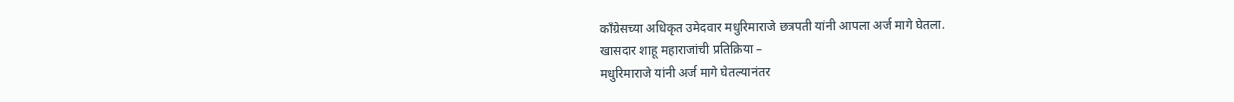काँग्रेसच्या अधिकृत उमेदवार मधुरिमाराजे छत्रपती यांनी आपला अर्ज मागे घेतला.
खासदार शाहू महाराजांची प्रतिक्रिया –
मधुरिमाराजे यांनी अर्ज मागे घेतल्यानंतर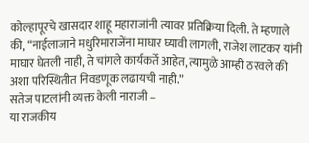कोल्हापूरचे खासदार शाहू महाराजांनी त्यावर प्रतिक्रिया दिली. ते म्हणाले की, “नाईलाजाने मधुरिमाराजेंना माघार घ्यावी लागली, राजेश लाटकर यांनी माघार घेतली नाही, ते चांगले कार्यकर्ते आहेत, त्यामुळे आम्ही ठरवले की अशा परिस्थितीत निवडणूक लढायची नाही.”
सतेज पाटलांनी व्यक्त केली नाराजी –
या राजकीय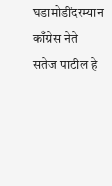घडामोडींदरम्यान काँग्रेस नेते सतेज पाटील हे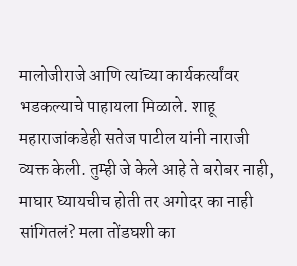मालोजीराजे आणि त्यांच्या कार्यकर्त्यांवर भडकल्याचे पाहायला मिळाले. शाहू महाराजांकडेही सतेज पाटील यांनी नाराजी व्यक्त केली. तुम्ही जे केले आहे ते बरोबर नाही, माघार घ्यायचीच होती तर अगोदर का नाही सांगितलं? मला तोंडघशी का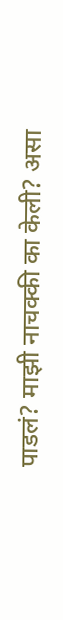पाडलं? माझी नाचक्की का केली? असा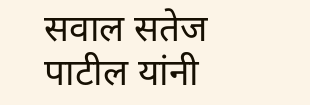सवाल सतेज पाटील यांनी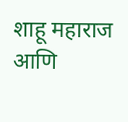शाहू महाराज आणि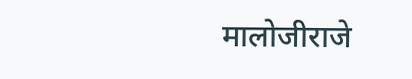मालोजीराजे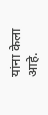यांना केला आहे.